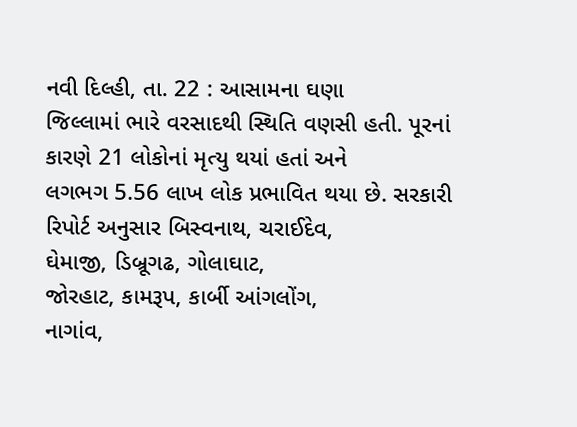નવી દિલ્હી, તા. 22 : આસામના ઘણા
જિલ્લામાં ભારે વરસાદથી સ્થિતિ વણસી હતી. પૂરનાં કારણે 21 લોકોનાં મૃત્યુ થયાં હતાં અને
લગભગ 5.56 લાખ લોક પ્રભાવિત થયા છે. સરકારી
રિપોર્ટ અનુસાર બિસ્વનાથ, ચરાઈદેવ,
ઘેમાજી, ડિબ્રૂગઢ, ગોલાઘાટ,
જોરહાટ, કામરૂપ, કાર્બી આંગલોંગ,
નાગાંવ,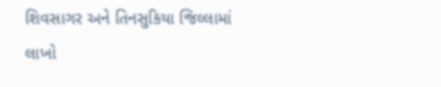શિવસાગર અને તિનસુકિયા જિલ્લામાં લાખો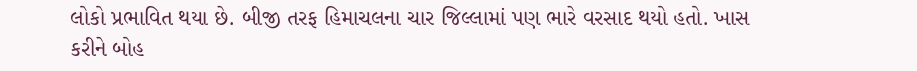લોકો પ્રભાવિત થયા છે. બીજી તરફ હિમાચલના ચાર જિલ્લામાં પણ ભારે વરસાદ થયો હતો. ખાસ
કરીને બોહ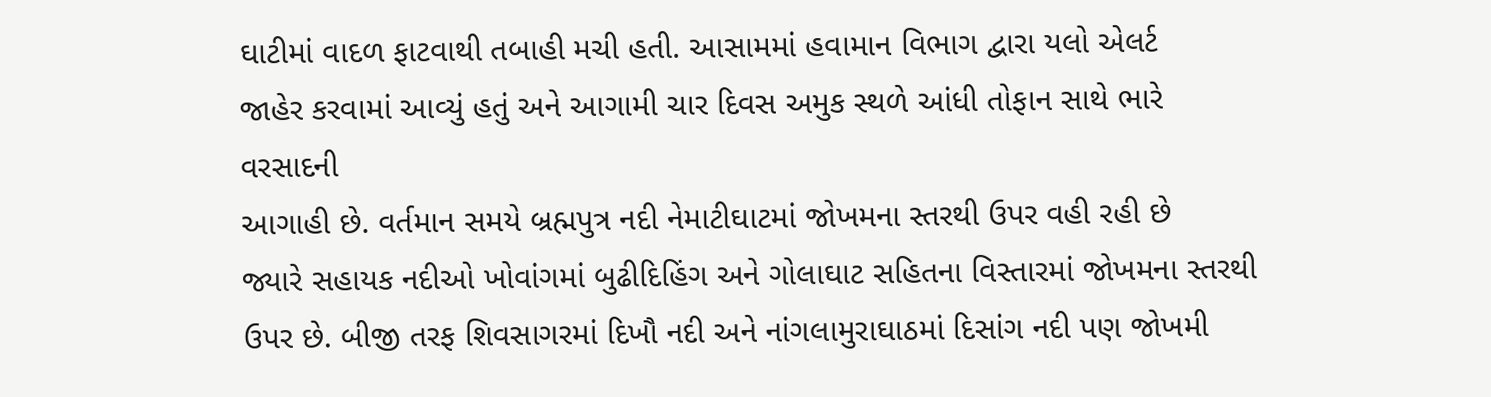ઘાટીમાં વાદળ ફાટવાથી તબાહી મચી હતી. આસામમાં હવામાન વિભાગ દ્વારા યલો એલર્ટ
જાહેર કરવામાં આવ્યું હતું અને આગામી ચાર દિવસ અમુક સ્થળે આંધી તોફાન સાથે ભારે વરસાદની
આગાહી છે. વર્તમાન સમયે બ્રહ્મપુત્ર નદી નેમાટીઘાટમાં જોખમના સ્તરથી ઉપર વહી રહી છે
જ્યારે સહાયક નદીઓ ખોવાંગમાં બુઢીદિહિંગ અને ગોલાઘાટ સહિતના વિસ્તારમાં જોખમના સ્તરથી
ઉપર છે. બીજી તરફ શિવસાગરમાં દિખૌ નદી અને નાંગલામુરાઘાઠમાં દિસાંગ નદી પણ જોખમી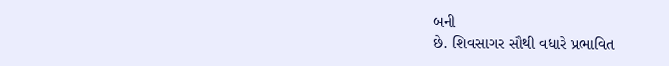બની
છે. શિવસાગર સૌથી વધારે પ્રભાવિત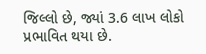જિલ્લો છે, જ્યાં 3.6 લાખ લોકો પ્રભાવિત થયા છે.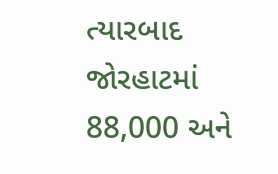ત્યારબાદ જોરહાટમાં 88,000 અને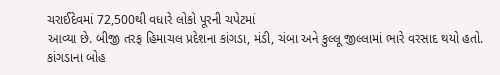ચરાઈદેવમાં 72,500થી વધારે લોકો પૂરની ચપેટમાં
આવ્યા છે. બીજી તરફ હિમાચલ પ્રદેશના કાંગડા, મંડી, ચંબા અને કુલ્લૂ જીલ્લામાં ભારે વરસાદ થયો હતો.
કાંગડાના બોહ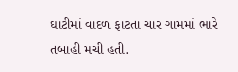ઘાટીમાં વાદળ ફાટતા ચાર ગામમાં ભારે તબાહી મચી હતી.